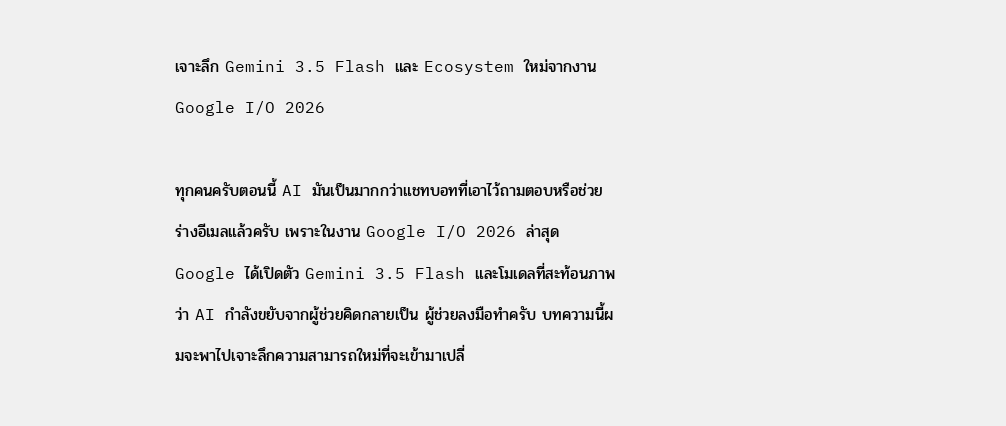เจาะลึก Gemini 3.5 Flash และ Ecosystem ใหม่จากงาน Google I/O 2026

ทุกคนครับตอนนี้ AI มันเป็นมากกว่าแชทบอทที่เอาไว้ถามตอบหรือช่วยร่างอีเมลแล้วครับ เพราะในงาน Google I/O 2026 ล่าสุด Google ได้เปิดตัว Gemini 3.5 Flash และโมเดลที่สะท้อนภาพว่า AI กำลังขยับจากผู้ช่วยคิดกลายเป็น ผู้ช่วยลงมือทำครับ บทความนี้ผมจะพาไปเจาะลึกความสามารถใหม่ที่จะเข้ามาเปลี่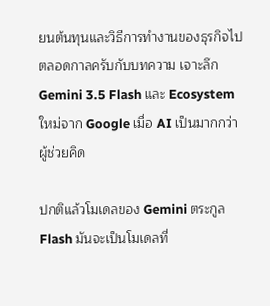ยนต้นทุนและวิธีการทำงานของธุรกิจไปตลอดกาลครับกับบทความ เจาะลึก Gemini 3.5 Flash และ Ecosystem ใหม่จาก Google เมื่อ AI เป็นมากกว่าผู้ช่วยคิด

ปกติแล้วโมเดลของ Gemini ตระกูล Flash มันจะเป็นโมเดลที่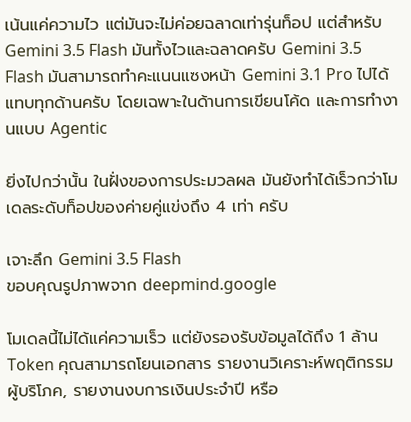เน้นแค่ความไว แต่มันจะไม่ค่อยฉลาดเท่ารุ่นท็อป แต่สำหรับ Gemini 3.5 Flash มันทั้งไวและฉลาดครับ Gemini 3.5 Flash มันสามารถทำคะแนนแซงหน้า Gemini 3.1 Pro ไปได้แทบทุกด้านครับ โดยเฉพาะในด้านการเขียนโค้ด และการทำงานแบบ Agentic

ยิ่งไปกว่านั้น ในฝั่งของการประมวลผล มันยังทำได้เร็วกว่าโมเดลระดับท็อปของค่ายคู่แข่งถึง 4 เท่า ครับ

เจาะลึก Gemini 3.5 Flash
ขอบคุณรูปภาพจาก deepmind.google

โมเดลนี้ไม่ได้แค่ความเร็ว แต่ยังรองรับข้อมูลได้ถึง 1 ล้าน Token คุณสามารถโยนเอกสาร รายงานวิเคราะห์พฤติกรรมผู้บริโภค, รายงานงบการเงินประจำปี หรือ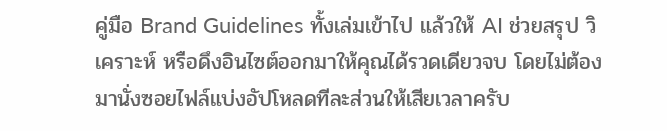คู่มือ Brand Guidelines ทั้งเล่มเข้าไป แล้วให้ AI ช่วยสรุป วิเคราะห์ หรือดึงอินไซต์ออกมาให้คุณได้รวดเดียวจบ โดยไม่ต้องมานั่งซอยไฟล์แบ่งอัปโหลดทีละส่วนให้เสียเวลาครับ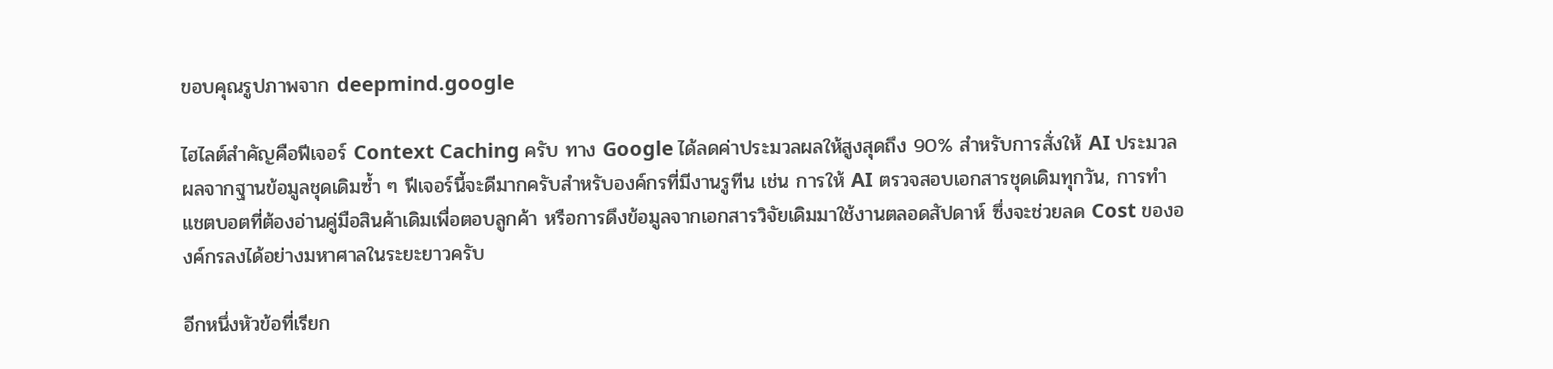ขอบคุณรูปภาพจาก deepmind.google

ไฮไลต์สำคัญคือฟีเจอร์ Context Caching ครับ ทาง Google ได้ลดค่าประมวลผลให้สูงสุดถึง 90% สำหรับการสั่งให้ AI ประมวลผลจากฐานข้อมูลชุดเดิมซ้ำ ๆ ฟีเจอร์นี้จะดีมากครับสำหรับองค์กรที่มีงานรูทีน เช่น การให้ AI ตรวจสอบเอกสารชุดเดิมทุกวัน, การทำแชตบอตที่ต้องอ่านคู่มือสินค้าเดิมเพื่อตอบลูกค้า หรือการดึงข้อมูลจากเอกสารวิจัยเดิมมาใช้งานตลอดสัปดาห์ ซึ่งจะช่วยลด Cost ขององค์กรลงได้อย่างมหาศาลในระยะยาวครับ

อีกหนึ่งหัวข้อที่เรียก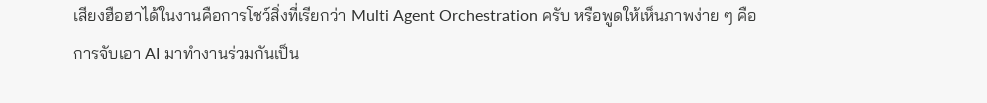เสียงฮือฮาได้ในงานคือการโชว์สิ่งที่เรียกว่า Multi Agent Orchestration ครับ หรือพูดให้เห็นภาพง่าย ๆ คือการจับเอา AI มาทำงานร่วมกันเป็น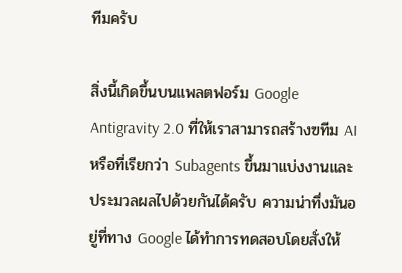ทีมครับ

สิ่งนี้เกิดขึ้นบนแพลตฟอร์ม Google Antigravity 2.0 ที่ให้เราสามารถสร้างฃทีม AI หรือที่เรียกว่า Subagents ขึ้นมาแบ่งงานและประมวลผลไปด้วยกันได้ครับ ความน่าทึ่งมันอยู่ที่ทาง Google ได้ทำการทดสอบโดยสั่งให้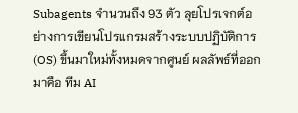Subagents จำนวนถึง 93 ตัว ลุยโปรเจกต์อย่างการเขียนโปรแกรมสร้างระบบปฏิบัติการ (OS) ขึ้นมาใหม่ทั้งหมดจากศูนย์ ผลลัพธ์ที่ออกมาคือ ทีม AI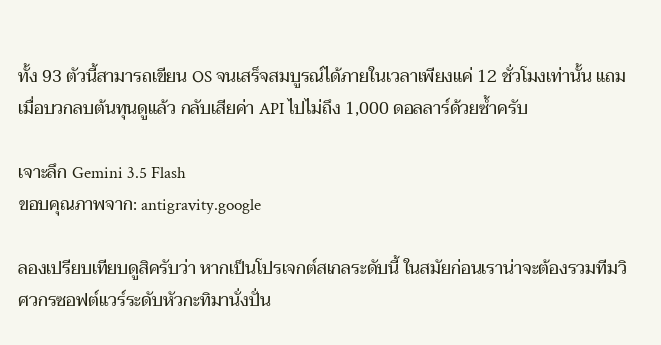ทั้ง 93 ตัวนี้สามารถเขียน OS จนเสร็จสมบูรณ์ได้ภายในเวลาเพียงแค่ 12 ชั่วโมงเท่านั้น แถมเมื่อบวกลบต้นทุนดูแล้ว กลับเสียค่า API ไปไม่ถึง 1,000 ดอลลาร์ด้วยซ้ำครับ

เจาะลึก Gemini 3.5 Flash
ขอบคุณภาพจาก: antigravity.google

ลองเปรียบเทียบดูสิครับว่า หากเป็นโปรเจกต์สเกลระดับนี้ ในสมัยก่อนเราน่าจะต้องรวมทีมวิศวกรซอฟต์แวร์ระดับหัวกะทิมานั่งปั่น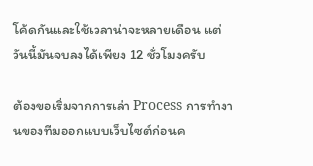โค้ดกันและใช้เวลาน่าจะหลายเดือน แต่วันนี้มันจบลงได้เพียง 12 ชั่วโมงครับ

ต้องขอเริ่มจากการเล่า Process การทำงานของทีมออกแบบเว็บไซต์ก่อนค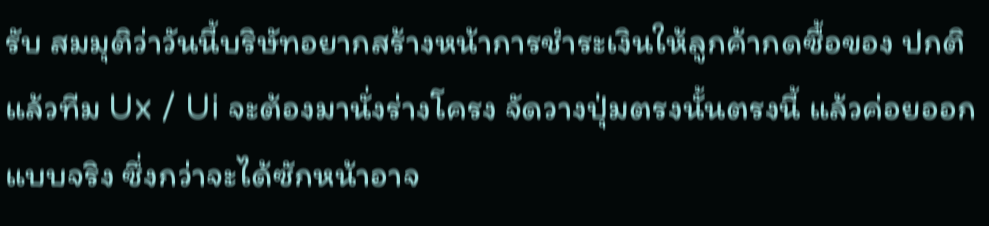รับ สมมุติว่าวันนี้บริษัทอยากสร้างหน้าการชำระเงินให้ลูกค้ากดซื้อของ ปกติแล้วทีม Ux / Ui จะต้องมานั่งร่างโครง จัดวางปุ่มตรงนั้นตรงนี้ แล้วค่อยออกแบบจริง ซึ่งกว่าจะได้ซักหน้าอาจ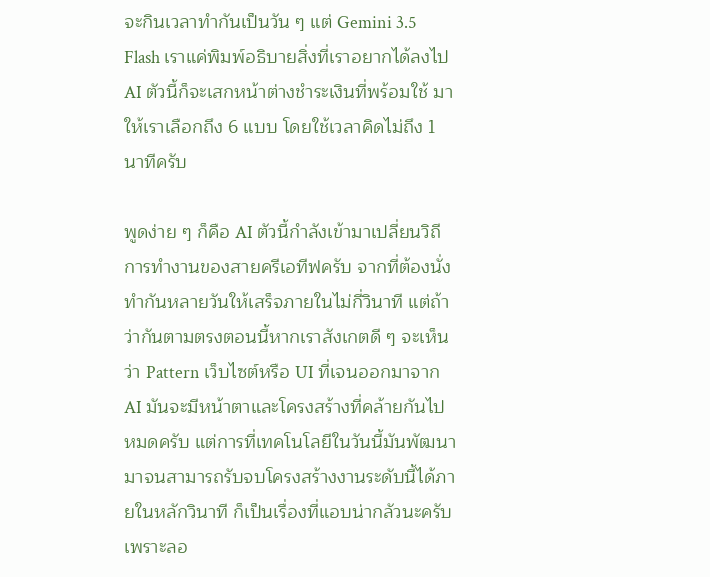จะกินเวลาทำกันเป็นวัน ๆ แต่ Gemini 3.5 Flash เราแค่พิมพ์อธิบายสิ่งที่เราอยากได้ลงไป AI ตัวนี้ก็จะเสกหน้าต่างชำระเงินที่พร้อมใช้ มาให้เราเลือกถึง 6 แบบ โดยใช้เวลาคิดไม่ถึง 1 นาทีครับ

พูดง่าย ๆ ก็คือ AI ตัวนี้กำลังเข้ามาเปลี่ยนวิถีการทำงานของสายครีเอทีฟครับ จากที่ต้องนั่งทำกันหลายวันให้เสร็จภายในไม่กี่วินาที แต่ถ้าว่ากันตามตรงตอนนี้หากเราสังเกตดี ๆ จะเห็นว่า Pattern เว็บไซต์หรือ UI ที่เจนออกมาจาก AI มันจะมีหน้าตาและโครงสร้างที่คล้ายกันไปหมดครับ แต่การที่เทคโนโลยีในวันนี้มันพัฒนามาจนสามารถรับจบโครงสร้างงานระดับนี้ได้ภายในหลักวินาที ก็เป็นเรื่องที่แอบน่ากลัวนะครับ เพราะลอ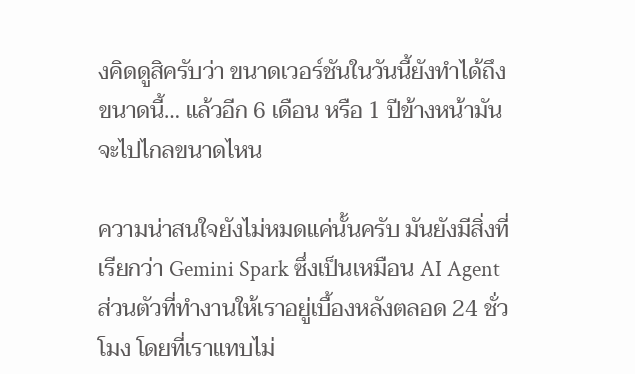งคิดดูสิครับว่า ขนาดเวอร์ชันในวันนี้ยังทำได้ถึงขนาดนี้… แล้วอีก 6 เดือน หรือ 1 ปีข้างหน้ามันจะไปไกลขนาดไหน

ความน่าสนใจยังไม่หมดแค่นั้นครับ มันยังมีสิ่งที่เรียกว่า Gemini Spark ซึ่งเป็นเหมือน AI Agent ส่วนตัวที่ทำงานให้เราอยู่เบื้องหลังตลอด 24 ชั่วโมง โดยที่เราแทบไม่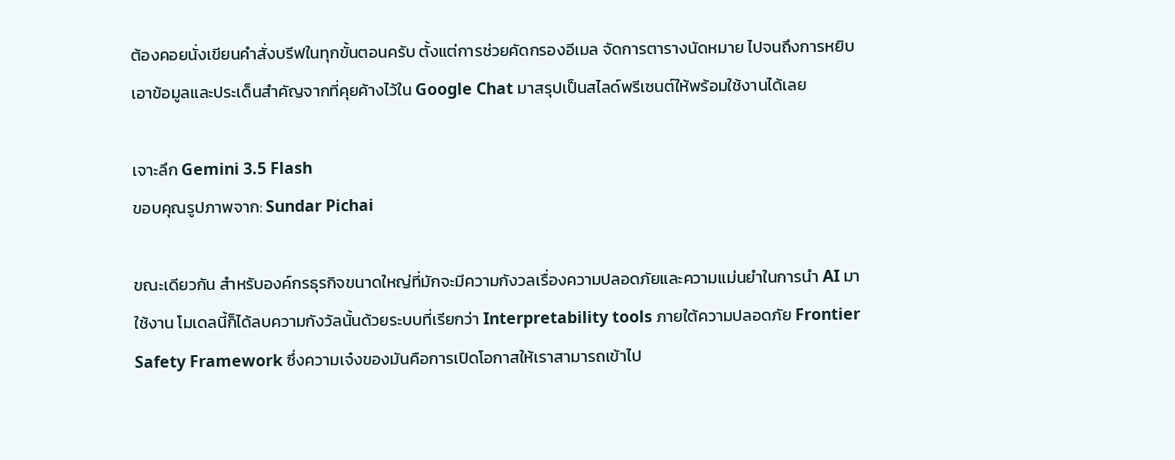ต้องคอยนั่งเขียนคำสั่งบรีฟในทุกขั้นตอนครับ ตั้งแต่การช่วยคัดกรองอีเมล จัดการตารางนัดหมาย ไปจนถึงการหยิบเอาข้อมูลและประเด็นสำคัญจากที่คุยค้างไว้ใน Google Chat มาสรุปเป็นสไลด์พรีเซนต์ให้พร้อมใช้งานได้เลย

เจาะลึก Gemini 3.5 Flash
ขอบคุณรูปภาพจาก: Sundar Pichai

ขณะเดียวกัน สำหรับองค์กรธุรกิจขนาดใหญ่ที่มักจะมีความกังวลเรื่องความปลอดภัยและความแม่นยำในการนำ AI มาใช้งาน โมเดลนี้ก็ได้ลบความกังวัลนั้นด้วยระบบที่เรียกว่า Interpretability tools ภายใต้ความปลอดภัย Frontier Safety Framework ซึ่งความเจ๋งของมันคือการเปิดโอกาสให้เราสามารถเข้าไป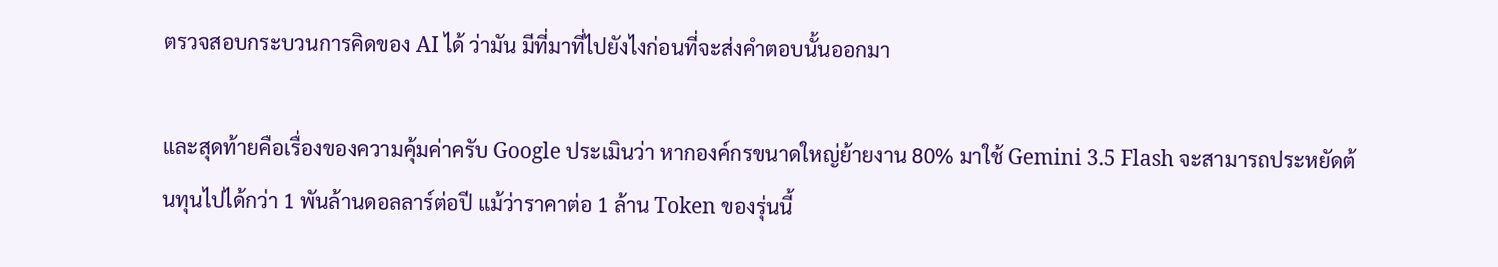ตรวจสอบกระบวนการคิดของ AI ได้ ว่ามัน มีที่มาที่ไปยังไงก่อนที่จะส่งคำตอบนั้นออกมา

และสุดท้ายคือเรื่องของความคุ้มค่าครับ Google ประเมินว่า หากองค์กรขนาดใหญ่ย้ายงาน 80% มาใช้ Gemini 3.5 Flash จะสามารถประหยัดต้นทุนไปได้กว่า 1 พันล้านดอลลาร์ต่อปี แม้ว่าราคาต่อ 1 ล้าน Token ของรุ่นนี้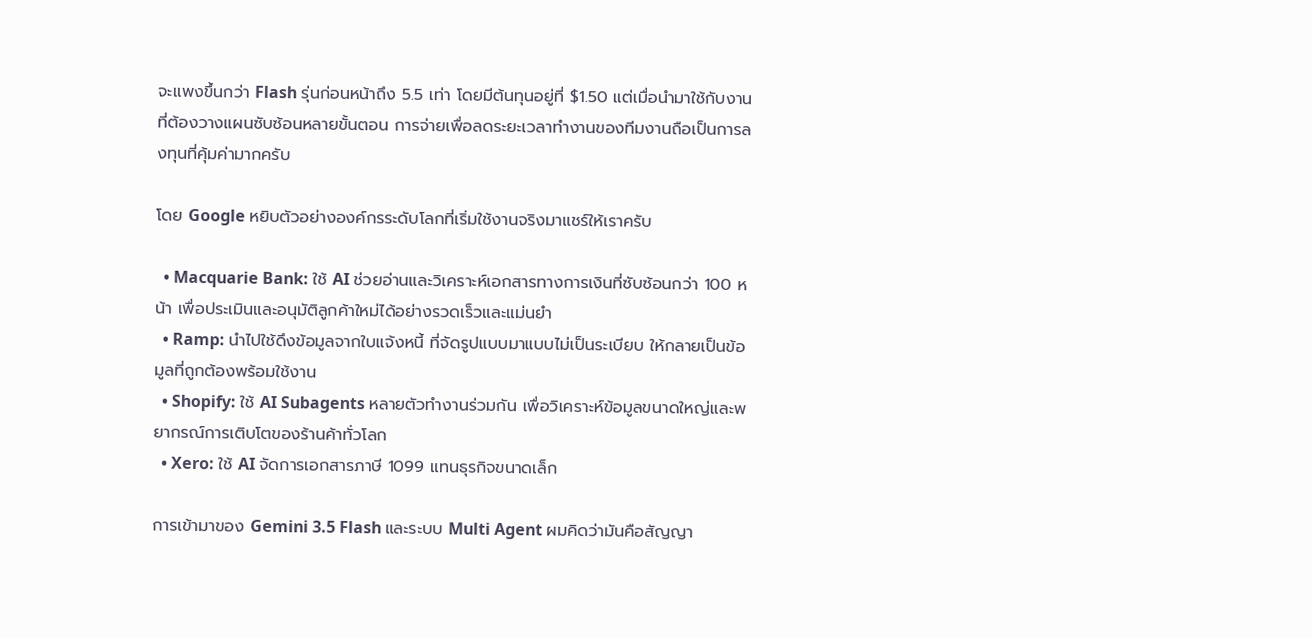จะแพงขึ้นกว่า Flash รุ่นก่อนหน้าถึง 5.5 เท่า โดยมีต้นทุนอยู่ที่ $1.50 แต่เมื่อนำมาใช้กับงานที่ต้องวางแผนซับซ้อนหลายขั้นตอน การจ่ายเพื่อลดระยะเวลาทำงานของทีมงานถือเป็นการลงทุนที่คุ้มค่ามากครับ

โดย Google หยิบตัวอย่างองค์กรระดับโลกที่เริ่มใช้งานจริงมาแชร์ให้เราครับ

  • Macquarie Bank: ใช้ AI ช่วยอ่านและวิเคราะห์เอกสารทางการเงินที่ซับซ้อนกว่า 100 หน้า เพื่อประเมินและอนุมัติลูกค้าใหม่ได้อย่างรวดเร็วและแม่นยำ
  • Ramp: นำไปใช้ดึงข้อมูลจากใบแจ้งหนี้ ที่จัดรูปแบบมาแบบไม่เป็นระเบียบ ให้กลายเป็นข้อมูลที่ถูกต้องพร้อมใช้งาน
  • Shopify: ใช้ AI Subagents หลายตัวทำงานร่วมกัน เพื่อวิเคราะห์ข้อมูลขนาดใหญ่และพยากรณ์การเติบโตของร้านค้าทั่วโลก
  • Xero: ใช้ AI จัดการเอกสารภาษี 1099 แทนธุรกิจขนาดเล็ก

การเข้ามาของ Gemini 3.5 Flash และระบบ Multi Agent ผมคิดว่ามันคือสัญญา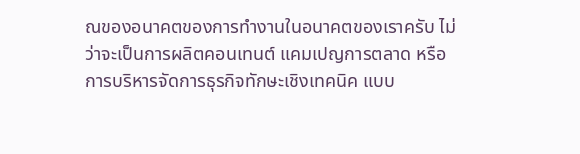ณของอนาคตของการทำงานในอนาคตของเราครับ ไม่ว่าจะเป็นการผลิตคอนเทนต์ แคมเปญการตลาด หรือการบริหารจัดการธุรกิจทักษะเชิงเทคนิค แบบ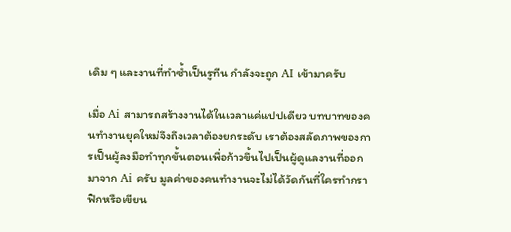เดิม ๆ และงานที่ทำซ้ำเป็นรูทีน กำลังจะถูก AI เข้ามาครับ

เมื่อ Ai สามารถสร้างงานได้ในเวลาแค่แปปเดียว บทบาทของคนทำงานยุคใหม่จึงถึงเวลาต้องยกระดับ เราต้องสลัดภาพของการเป็นผู้ลงมือทำทุกขั้นตอนเพื่อก้าวขึ้นไปเป็นผู้ดูแลงานที่ออกมาจาก Ai ครับ มูลค่าของคนทำงานจะไม่ได้วัดกันที่ใครทำกราฟิกหรือเขียน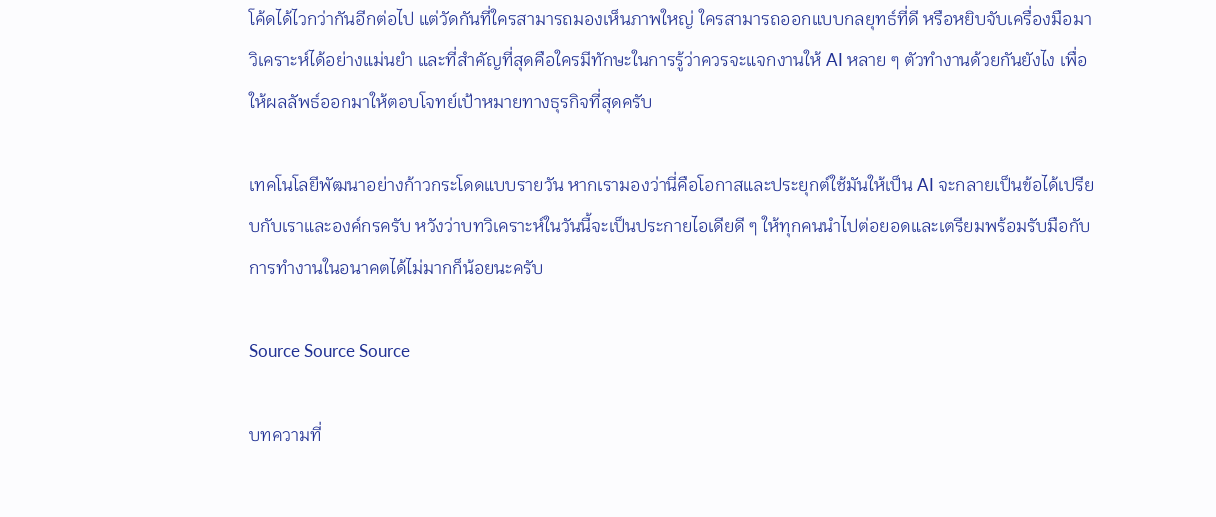โค้ดได้ไวกว่ากันอีกต่อไป แต่วัดกันที่ใครสามารถมองเห็นภาพใหญ่ ใครสามารถออกแบบกลยุทธ์ที่ดี หรือหยิบจับเครื่องมือมาวิเคราะห์ได้อย่างแม่นยำ และที่สำคัญที่สุดคือใครมีทักษะในการรู้ว่าควรจะแจกงานให้ AI หลาย ๆ ตัวทำงานด้วยกันยังไง เพื่อให้ผลลัพธ์ออกมาให้ตอบโจทย์เป้าหมายทางธุรกิจที่สุดครับ

เทคโนโลยีพัฒนาอย่างก้าวกระโดดแบบรายวัน หากเรามองว่านี่คือโอกาสและประยุกต์ใช้มันให้เป็น AI จะกลายเป็นข้อได้เปรียบกับเราและองค์กรครับ หวังว่าบทวิเคราะห์ในวันนี้จะเป็นประกายไอเดียดี ๆ ให้ทุกคนนำไปต่อยอดและเตรียมพร้อมรับมือกับการทำงานในอนาคตได้ไม่มากก็น้อยนะครับ

Source Source Source

บทความที่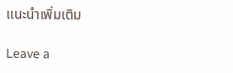แนะนำเพิ่มเติม

Leave a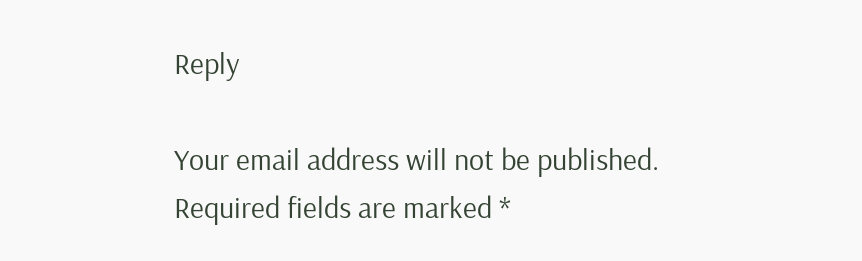Reply

Your email address will not be published. Required fields are marked *